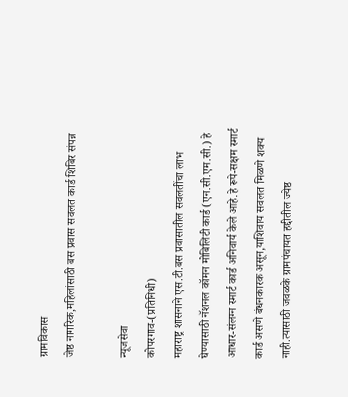ग्रामविकास
जेष्ठ नागरिक,महिलांसाठी बस प्रवास सवलत कार्ड शिबिर संपन्न

न्यूजसेवा
कोपरगाव-(प्रतिनिधी)
महाराष्ट्र शासनाने एस.टी.बस प्रवासातील सवलतींचा लाभ घेण्यासाठी नॅशनल कॉमन मोबिलिटी कार्ड (एन.सी.एम.सी.) हे आधार-संलग्न स्मार्ट कार्ड अनिवार्य केले आहे.हे रूपे-सक्षम स्मार्ट कार्ड असणे बंधनकारक असून,याशिवाय सवलत मिळणे शक्य नाही.त्यासाठी जवळके ग्रामपंचायत हद्दीतील ज्येष्ठ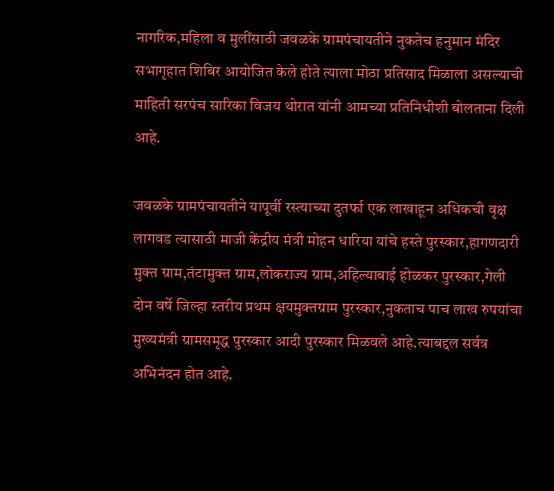नागरिक,महिला व मुलींसाठी जवळके ग्रामपंचायतीने नुकतेच हनुमान मंदिर सभागृहात शिबिर आयोजित केले होते त्याला मोठा प्रतिसाद मिळाला असल्याची माहिती सरपंच सारिका विजय थोरात यांनी आमच्या प्रतिनिधीशी बोलताना दिली आहे.

जवळके ग्रामपंचायतीने यापूर्वी रस्त्याच्या दुतर्फा एक लाखाहून अधिकची वृक्ष लागवड त्यासाठी माजी केंद्रीय मंत्री मोहन धारिया यांचे हस्ते पुरस्कार,हागणदारी मुक्त ग्राम,तंटामुक्त ग्राम,लोकराज्य ग्राम,अहिल्याबाई होळकर पुरस्कार,गेली दोन वर्षे जिल्हा स्तरीय प्रथम क्षयमुक्तग्राम पुरस्कार,नुकताच पाच लाख रुपयांचा मुख्यमंत्री ग्रामसमृद्ध पुरस्कार आदी पुरस्कार मिळवले आहे.त्याबद्दल सर्वत्र अभिनंदन होत आहे.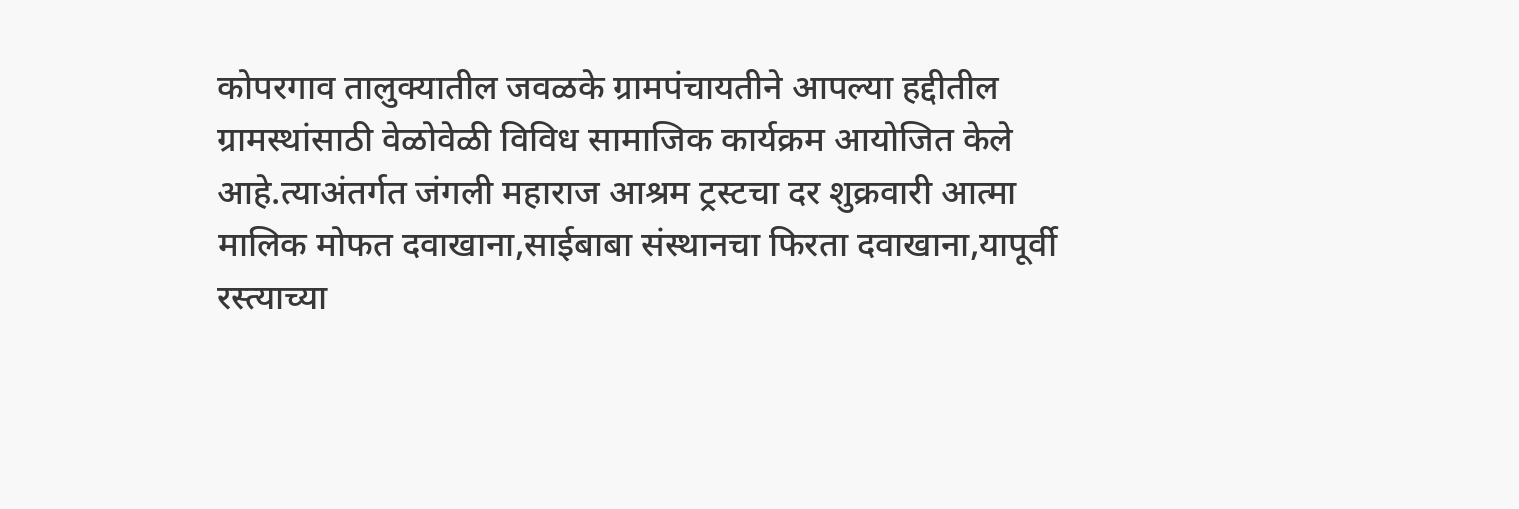कोपरगाव तालुक्यातील जवळके ग्रामपंचायतीने आपल्या हद्दीतील ग्रामस्थांसाठी वेळोवेळी विविध सामाजिक कार्यक्रम आयोजित केले आहे.त्याअंतर्गत जंगली महाराज आश्रम ट्रस्टचा दर शुक्रवारी आत्मा मालिक मोफत दवाखाना,साईबाबा संस्थानचा फिरता दवाखाना,यापूर्वी रस्त्याच्या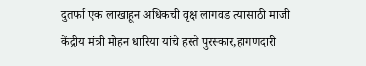दुतर्फा एक लाखाहून अधिकची वृक्ष लागवड त्यासाठी माजी केंद्रीय मंत्री मोहन धारिया यांचे हस्ते पुरस्कार,हागणदारी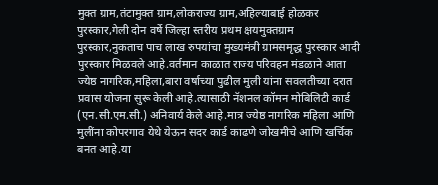मुक्त ग्राम,तंटामुक्त ग्राम,लोकराज्य ग्राम,अहिल्याबाई होळकर पुरस्कार,गेली दोन वर्षे जिल्हा स्तरीय प्रथम क्षयमुक्तग्राम पुरस्कार,नुकताच पाच लाख रुपयांचा मुख्यमंत्री ग्रामसमृद्ध पुरस्कार आदी पुरस्कार मिळवले आहे.वर्तमान काळात राज्य परिवहन मंडळाने आता ज्येष्ठ नागरिक,महिला,बारा वर्षाच्या पुढील मुली यांना सवलतीच्या दरात प्रवास योजना सुरू केली आहे.त्यासाठी नॅशनल कॉमन मोबिलिटी कार्ड (एन.सी.एम.सी.) अनिवार्य केले आहे.मात्र ज्येष्ठ नागरिक महिला आणि मुलींना कोपरगाव येथे येऊन सदर कार्ड काढणे जोखमीचे आणि खर्चिक बनत आहे.या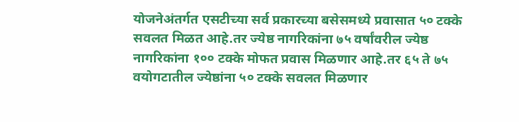योजनेअंतर्गत एसटीच्या सर्व प्रकारच्या बसेसमध्ये प्रवासात ५० टक्के सवलत मिळत आहे.तर ज्येष्ठ नागरिकांना ७५ वर्षांवरील ज्येष्ठ नागरिकांना १०० टक्के मोफत प्रवास मिळणार आहे.तर ६५ ते ७५ वयोगटातील ज्येष्ठांना ५० टक्के सवलत मिळणार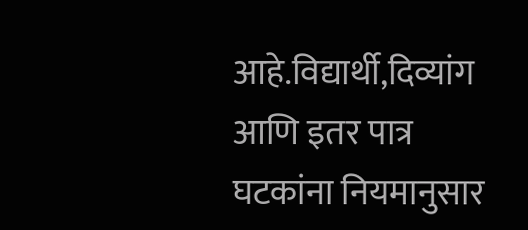आहे.विद्यार्थी,दिव्यांग आणि इतर पात्र घटकांना नियमानुसार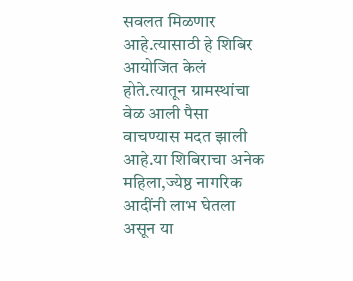सवलत मिळणार आहे.त्यासाठी हे शिबिर आयोजित केलं होते.त्यातून ग्रामस्थांचा वेळ आली पैसा वाचण्यास मदत झाली आहे.या शिबिराचा अनेक महिला,ज्येष्ठ नागरिक आदींनी लाभ घेतला असून या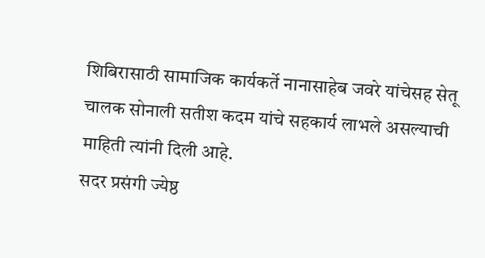शिबिरासाठी सामाजिक कार्यकर्ते नानासाहेब जवरे यांचेसह सेतू चालक सोनाली सतीश कदम यांचे सहकार्य लाभले असल्याची माहिती त्यांनी दिली आहे.
सदर प्रसंगी ज्येष्ठ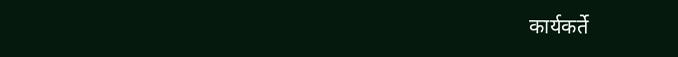कार्यकर्ते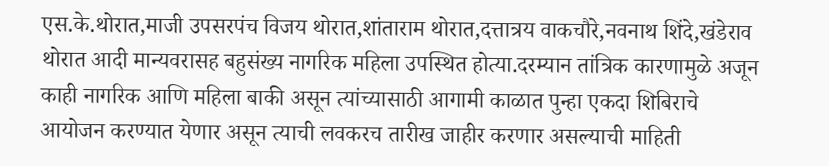एस.के.थोरात,माजी उपसरपंच विजय थोरात,शांताराम थोरात,दत्तात्रय वाकचौरे,नवनाथ शिंदे,खंडेराव थोरात आदी मान्यवरासह बहुसंख्य नागरिक महिला उपस्थित होत्या.दरम्यान तांत्रिक कारणामुळे अजून काही नागरिक आणि महिला बाकी असून त्यांच्यासाठी आगामी काळात पुन्हा एकदा शिबिराचे आयोजन करण्यात येणार असून त्याची लवकरच तारीख जाहीर करणार असल्याची माहिती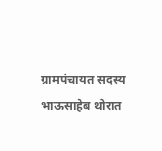ग्रामपंचायत सदस्य भाऊसाहेब थोरात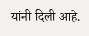यांनी दिली आहे.